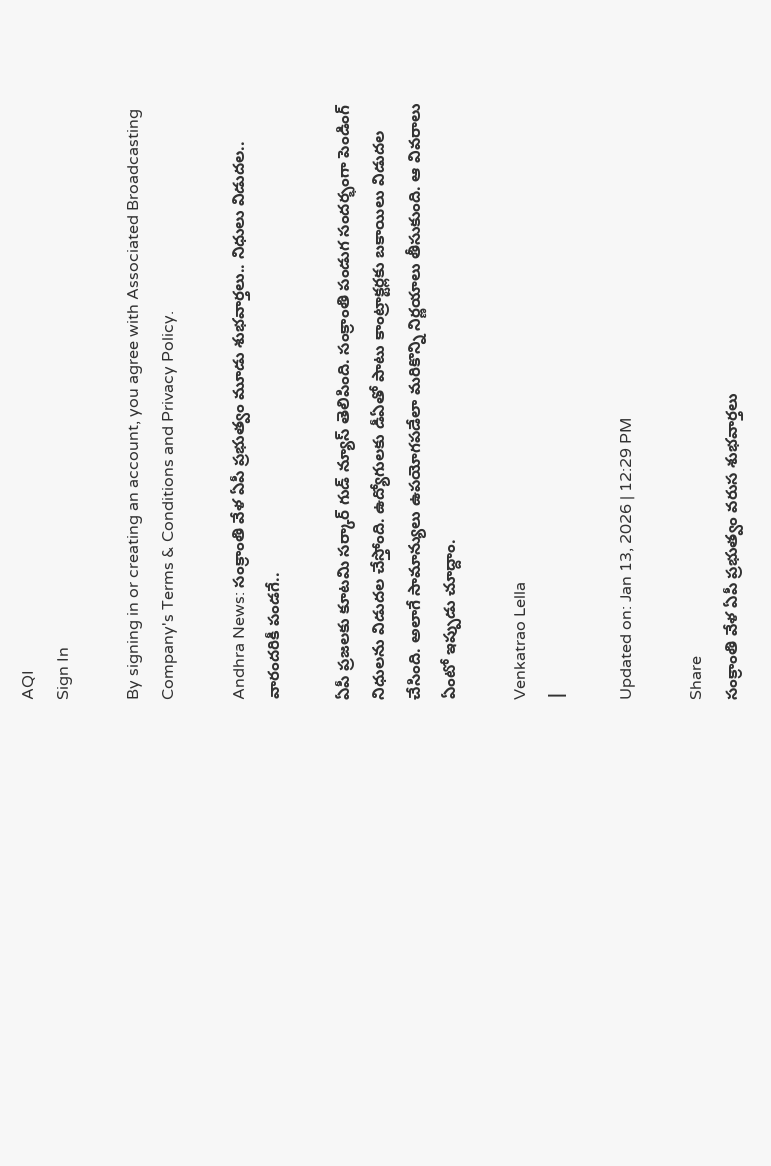AQI
Sign In

By signing in or creating an account, you agree with Associated Broadcasting Company's Terms & Conditions and Privacy Policy.

Andhra News: సంక్రాంతి వేళ ఏపీ ప్రభుత్వం మూడు శుభవార్తలు.. నిధులు విడుదల.. వారందరికీ పండగే..

ఏపీ ప్రజలకు కూటమి సర్కార్ గుడ్ న్యూస్ తెలిపింది. సంక్రాంతి పండుగ సందర్భంగా పెండింగ్ నిధులను విడుదల చేస్తోంది. ఉద్యోగులకు డీఏతో పాటు కాంట్రాక్టర్లకు బకాయిలు విడుదల చేసింది. అలాగే సామాన్యులు ఉపయోగపడేలా మరికొన్ని నిర్ణయాలు తీసుకుంది. ఆ వివరాలు ఏంటో ఇప్పుడు చూద్దాం.

Venkatrao Lella
|

Updated on: Jan 13, 2026 | 12:29 PM

Share
సంక్రాంతి వేళ ఏపీ ప్రభుత్వం వరుస శుభవార్తలు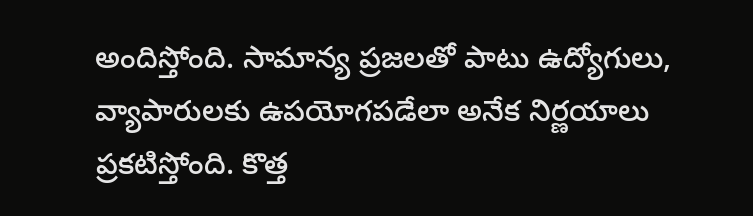అందిస్తోంది. సామాన్య ప్రజలతో పాటు ఉద్యోగులు, వ్యాపారులకు ఉపయోగపడేలా అనేక నిర్ణయాలు ప్రకటిస్తోంది. కొత్త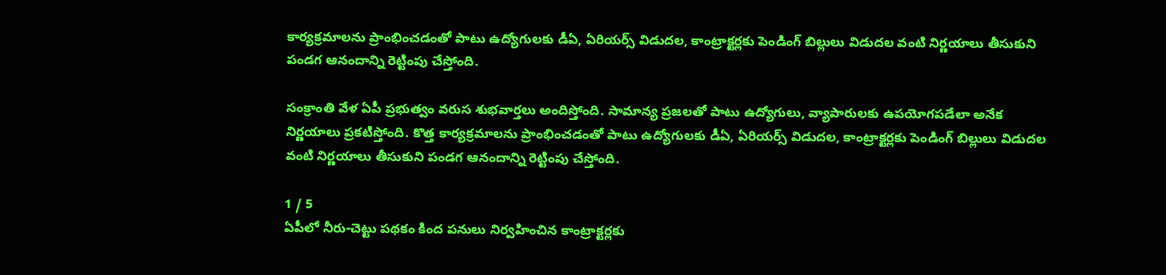కార్యక్రమాలను ప్రాంభించడంతో పాటు ఉద్యోగులకు డీఏ, ఏరియర్స్ విడుదల, కాంట్రాక్టర్లకు పెండింగ్ బిల్లులు విడుదల వంటి నిర్ణయాలు తీసుకుని పండగ ఆనందాన్ని రెట్టింపు చేస్తోంది.

సంక్రాంతి వేళ ఏపీ ప్రభుత్వం వరుస శుభవార్తలు అందిస్తోంది. సామాన్య ప్రజలతో పాటు ఉద్యోగులు, వ్యాపారులకు ఉపయోగపడేలా అనేక నిర్ణయాలు ప్రకటిస్తోంది. కొత్త కార్యక్రమాలను ప్రాంభించడంతో పాటు ఉద్యోగులకు డీఏ, ఏరియర్స్ విడుదల, కాంట్రాక్టర్లకు పెండింగ్ బిల్లులు విడుదల వంటి నిర్ణయాలు తీసుకుని పండగ ఆనందాన్ని రెట్టింపు చేస్తోంది.

1 / 5
ఏపీలో నీరు-చెట్టు పథకం కింద పనులు నిర్వహించిన కాంట్రాక్టర్లకు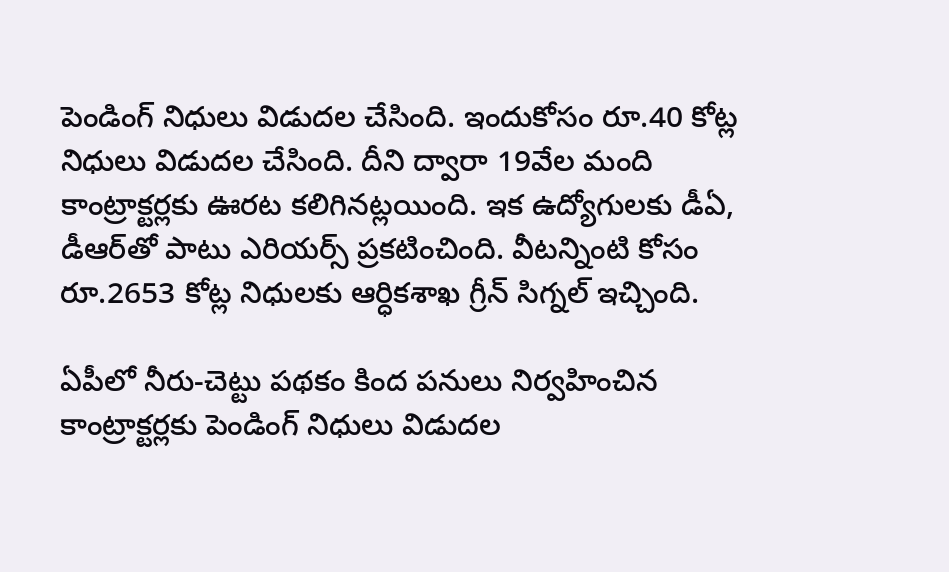పెండింగ్ నిధులు విడుదల చేసింది. ఇందుకోసం రూ.40 కోట్ల నిధులు విడుదల చేసింది. దీని ద్వారా 19వేల మంది కాంట్రాక్టర్లకు ఊరట కలిగినట్లయింది. ఇక ఉద్యోగులకు డీఏ, డీఆర్‌తో పాటు ఎరియర్స్ ప్రకటించింది. వీటన్నింటి కోసం రూ.2653 కోట్ల నిధులకు ఆర్ధికశాఖ గ్రీన్ సిగ్నల్ ఇచ్చింది.

ఏపీలో నీరు-చెట్టు పథకం కింద పనులు నిర్వహించిన కాంట్రాక్టర్లకు పెండింగ్ నిధులు విడుదల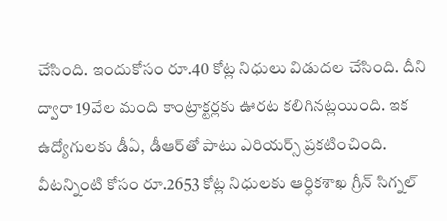చేసింది. ఇందుకోసం రూ.40 కోట్ల నిధులు విడుదల చేసింది. దీని ద్వారా 19వేల మంది కాంట్రాక్టర్లకు ఊరట కలిగినట్లయింది. ఇక ఉద్యోగులకు డీఏ, డీఆర్‌తో పాటు ఎరియర్స్ ప్రకటించింది. వీటన్నింటి కోసం రూ.2653 కోట్ల నిధులకు ఆర్ధికశాఖ గ్రీన్ సిగ్నల్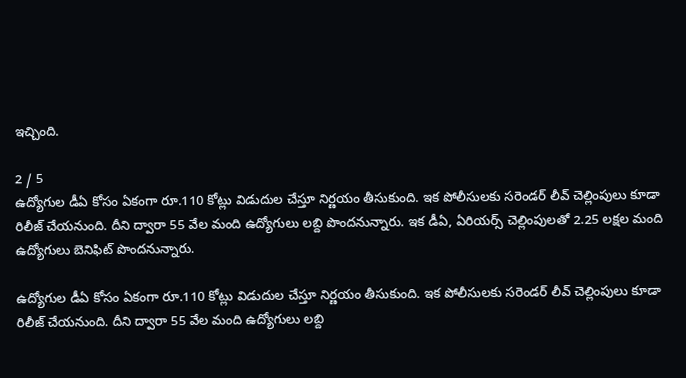ఇచ్చింది.

2 / 5
ఉద్యోగుల డీఏ కోసం ఏకంగా రూ.110 కోట్లు విడుదుల చేస్తూ నిర్ణయం తీసుకుంది. ఇక పోలీసులకు సరెండర్ లీవ్ చెల్లింపులు కూడా రిలీజ్ చేయనుంది. దీని ద్వారా 55 వేల మంది ఉద్యోగులు లబ్ది పొందనున్నారు. ఇక డీఏ, ఏరియర్స్ చెల్లింపులతో 2.25 లక్షల మంది ఉద్యోగులు బెనిఫిట్ పొందనున్నారు.

ఉద్యోగుల డీఏ కోసం ఏకంగా రూ.110 కోట్లు విడుదుల చేస్తూ నిర్ణయం తీసుకుంది. ఇక పోలీసులకు సరెండర్ లీవ్ చెల్లింపులు కూడా రిలీజ్ చేయనుంది. దీని ద్వారా 55 వేల మంది ఉద్యోగులు లబ్ది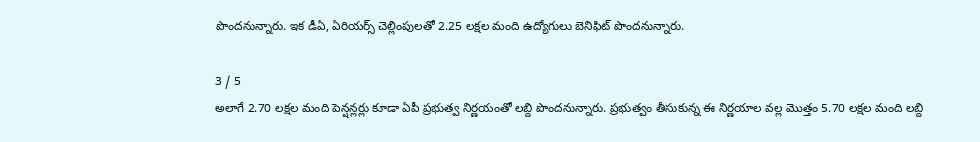పొందనున్నారు. ఇక డీఏ, ఏరియర్స్ చెల్లింపులతో 2.25 లక్షల మంది ఉద్యోగులు బెనిఫిట్ పొందనున్నారు.

3 / 5
అలాగే 2.70 లక్షల మంది పెన్షన్లర్లు కూడా ఏపీ ప్రభుత్వ నిర్ణయంతో లబ్ది పొందనున్నారు. ప్రభుత్వం తీసుకున్న ఈ నిర్ణయాల వల్ల మొత్తం 5.70 లక్షల మంది లబ్ది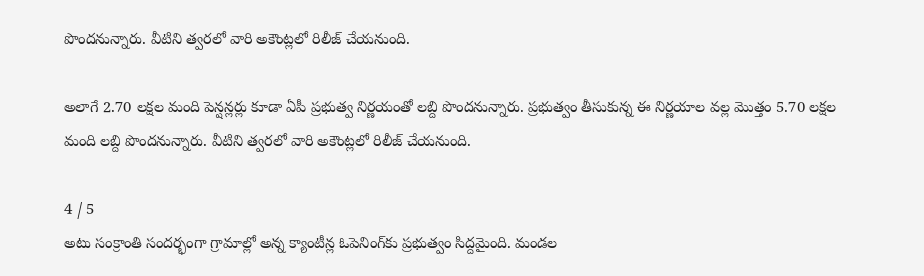పొందనున్నారు. వీటిని త్వరలో వారి అకౌంట్లలో రిలీజ్ చేయనుంది.

అలాగే 2.70 లక్షల మంది పెన్షన్లర్లు కూడా ఏపీ ప్రభుత్వ నిర్ణయంతో లబ్ది పొందనున్నారు. ప్రభుత్వం తీసుకున్న ఈ నిర్ణయాల వల్ల మొత్తం 5.70 లక్షల మంది లబ్ది పొందనున్నారు. వీటిని త్వరలో వారి అకౌంట్లలో రిలీజ్ చేయనుంది.

4 / 5
అటు సంక్రాంతి సందర్భంగా గ్రామాల్లో అన్న క్యాంటీన్ల ఓపెనింగ్‌కు ప్రభుత్వం సిద్దమైంది. మండల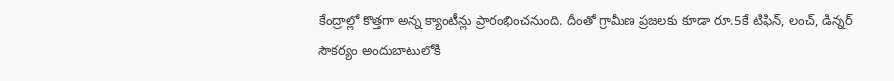కేంద్రాల్లో కొత్తగా అన్న క్యాంటీన్లు ప్రారంభించనుంది. దీంతో గ్రామీణ ప్రజలకు కూడా రూ.5కే టిఫిన్, లంచ్, డిన్నర్ సౌకర్యం అందుబాటులోకి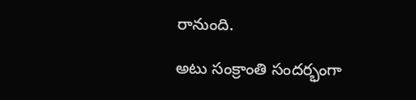రానుంది.

అటు సంక్రాంతి సందర్భంగా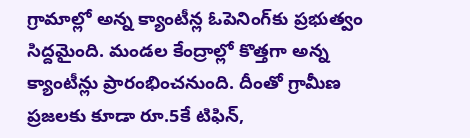గ్రామాల్లో అన్న క్యాంటీన్ల ఓపెనింగ్‌కు ప్రభుత్వం సిద్దమైంది. మండల కేంద్రాల్లో కొత్తగా అన్న క్యాంటీన్లు ప్రారంభించనుంది. దీంతో గ్రామీణ ప్రజలకు కూడా రూ.5కే టిఫిన్,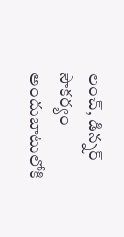లంచ్, డిన్నర్ సౌకర్యం అందుబాటులోకి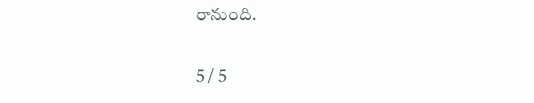రానుంది.

5 / 5